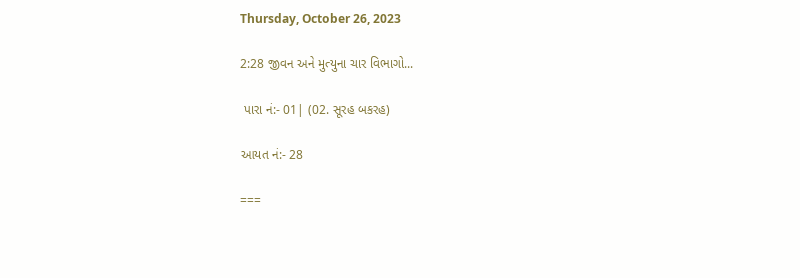Thursday, October 26, 2023

2:28 જીવન અને મુત્યુના ચાર વિભાગો...

 પારા નં:- 01| (02. સૂરહ બકરહ)

આયત નં:- 28

===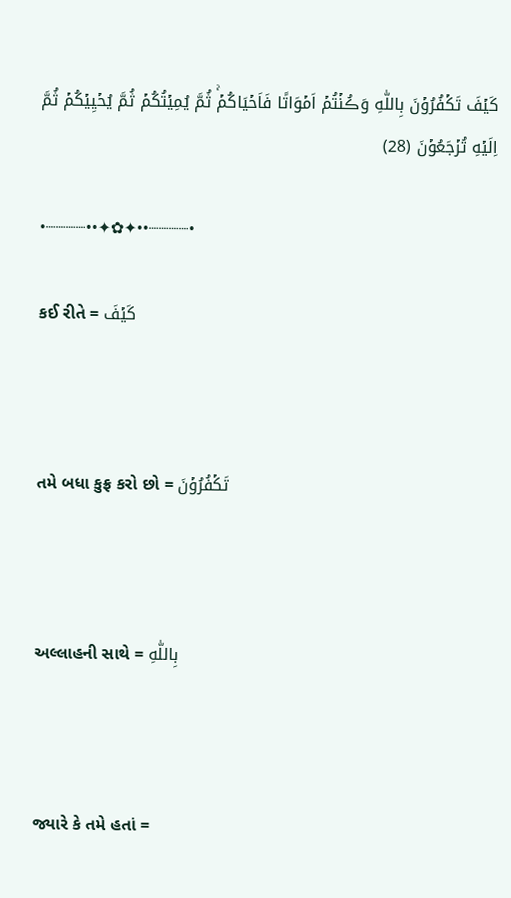كَيۡفَ تَكۡفُرُوۡنَ بِاللّٰهِ وَڪُنۡتُمۡ اَمۡوَاتًا فَاَحۡيَاکُمۡ‌ۚ ثُمَّ يُمِيۡتُكُمۡ ثُمَّ يُحۡيِيۡكُمۡ ثُمَّ اِلَيۡهِ تُرۡجَعُوۡنَ (28)

•┈┈┈┈••✦✿✦••┈┈┈┈•

કઈ રીતે = كَيۡفَ



તમે બધા કુફ્ર કરો છો = تَكۡفُرُوۡنَ



અલ્લાહની સાથે = بِاللّٰهِ



જ્યારે કે તમે હતાં =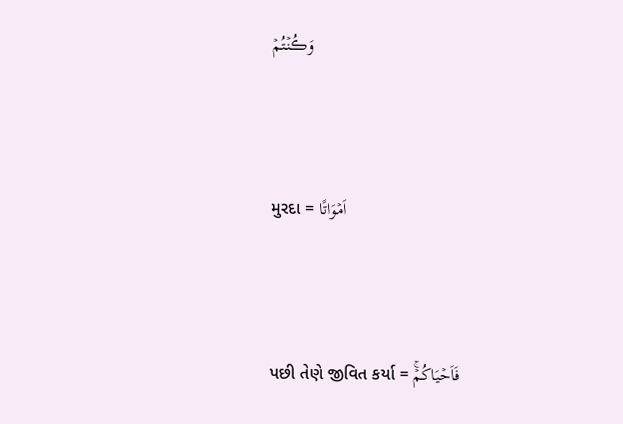وَڪُنۡتُمۡ



મુરદા = اَمۡوَاتًا



પછી તેણે જીવિત કર્યા = فَاَحۡيَاکُمۡ‌ۚ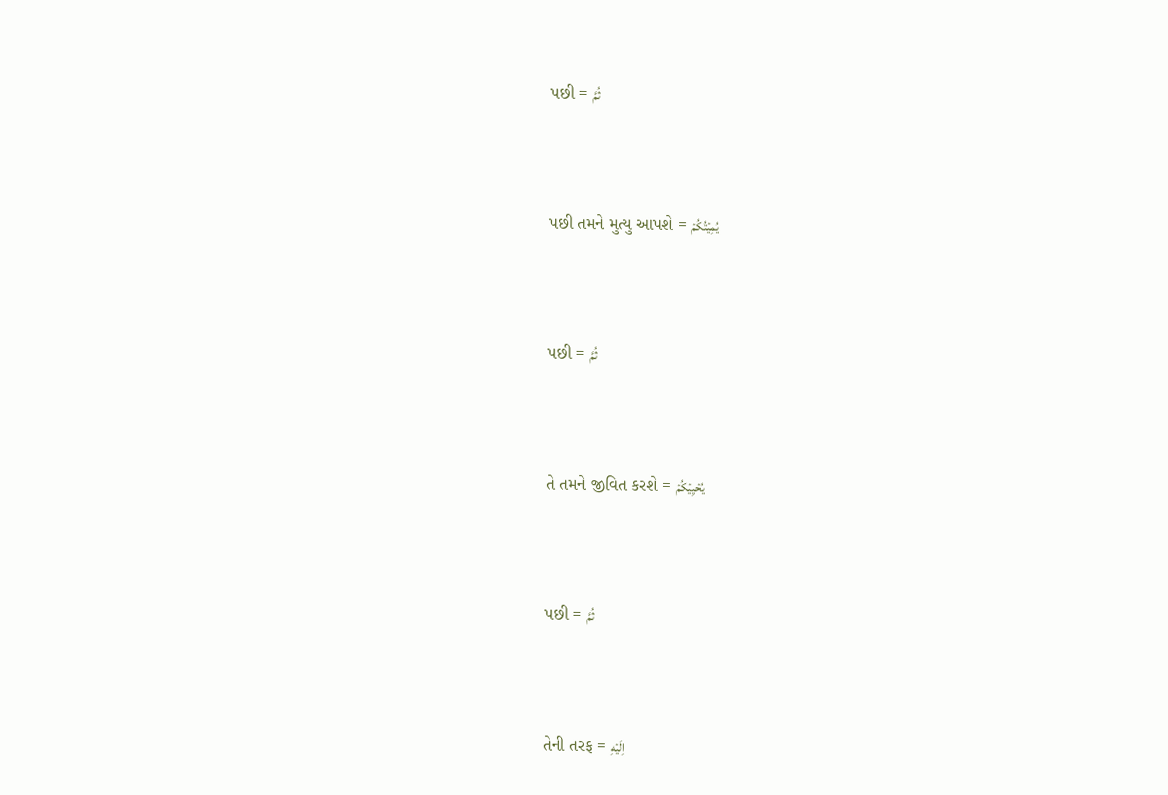પછી = ثُمَّ



પછી તમને મુત્યુ આપશે = يُمِيۡتُكُمۡ



પછી = ثُمَّ



તે તમને જીવિત કરશે = يُحۡيِيۡكُمۡ



પછી = ثُمَّ



તેની તરફ = اِلَيۡهِ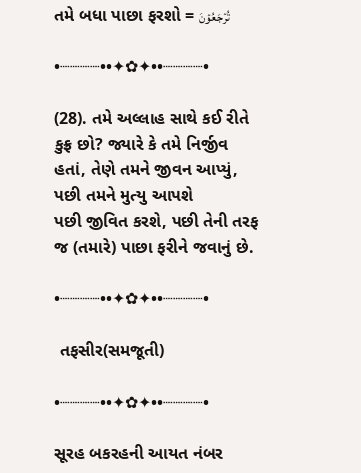તમે બધા પાછા ફરશો = تُرۡجَعُوۡنَ

•┈┈┈┈••✦✿✦••┈┈┈┈•

(28). તમે અલ્લાહ સાથે કઈ રીતે કુફ્ર છો? જ્યારે કે તમે નિર્જીવ હતાં, તેણે તમને જીવન આપ્યું, પછી તમને મુત્યુ આપશે પછી ‌જીવિત કરશે, પછી તેની‌ તરફ જ‌ (તમારે) પાછા ફરીને જવાનું છે.

•┈┈┈┈••✦✿✦••┈┈┈┈•

 તફસીર(સમજૂતી)

•┈┈┈┈••✦✿✦••┈┈┈┈•

સૂરહ બકરહની‌ આયત નંબર‌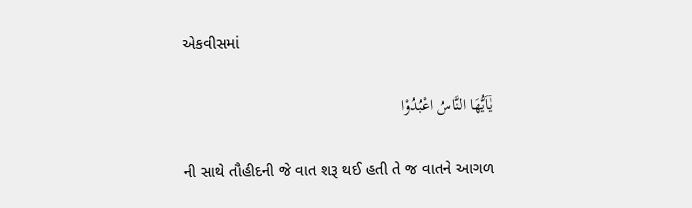એકવીસમાં

يٰۤاَيُّهَا النَّاسُ اعْبُدُوْا

ની સાથે તૌહીદની જે વાત શરૂ થઈ હતી તે જ વાતને આગળ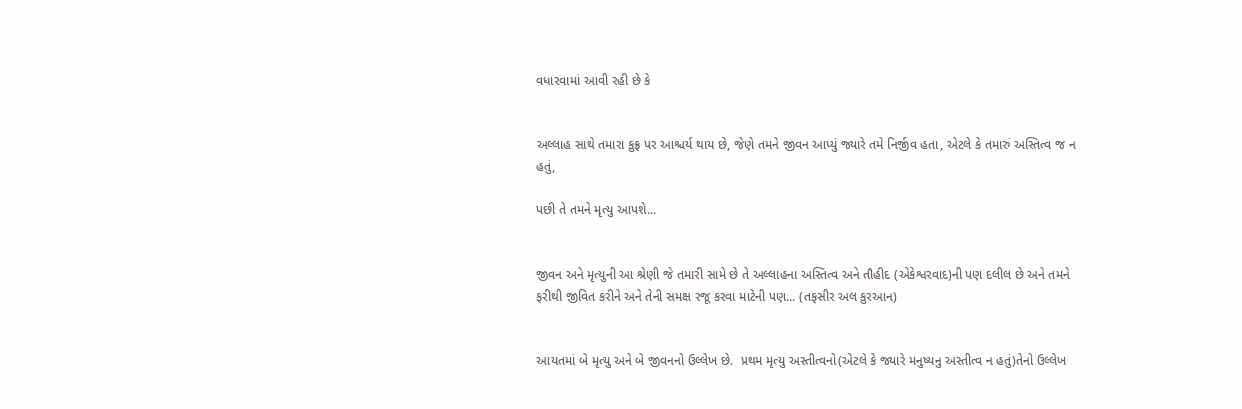વધારવામાં આવી રહી છે કે


અલ્લાહ સાથે તમારા કુફ્ર પર આશ્ચર્ય થાય છે, જેણે તમને જીવન આપ્યું જ્યારે તમે નિર્જીવ હતા, એટલે કે તમારું અસ્તિત્વ જ‌ ન હતું,

પછી તે તમને મૃત્યુ આપશે...


જીવન અને મૃત્યુની આ શ્રેણી જે તમારી સામે છે તે અલ્લાહના અસ્તિત્વ અને તૌહીદ (એકેશ્વરવાદ)ની પણ દલીલ છે અને તમને ફરીથી જીવિત કરીને અને તેની સમક્ષ રજૂ કરવા માટેની પણ... (તફસીર અલ કુરઆન)


આયતમાં બે મૃત્યુ અને બે જીવનનો ઉલ્લેખ છે.  પ્રથમ મૃત્યુ અસ્તીત્વનો(એટલે કે જ્યારે મનુષ્યનુ અસ્તીત્વ ન હતું)તેનો ઉલ્લેખ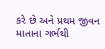કરે છે અને પ્રથમ જીવન માતાના ગર્ભથી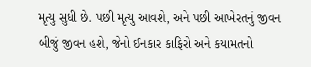મૃત્યુ સુધી છે. પછી મૃત્યુ આવશે, અને પછી આખેરતનું જીવન બીજું જીવન હશે, જેનો ઈનકાર કાફિરો અને કયામતનો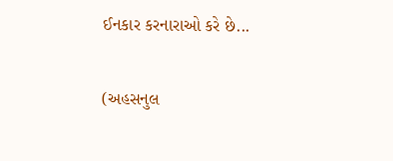ઈનકાર કરનારાઓ કરે છે...

(અહસનુલ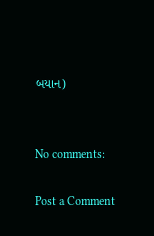બયાન)


No comments:

Post a Comment